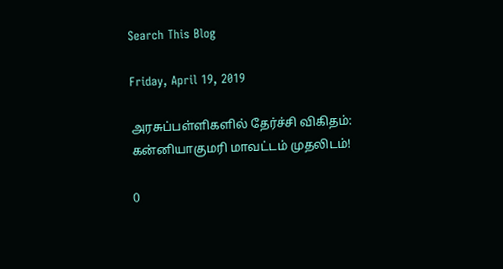Search This Blog

Friday, April 19, 2019

அரசுப்பள்ளிகளில் தேர்ச்சி விகிதம்: கன்னியாகுமரி மாவட்டம் முதலிடம்!

0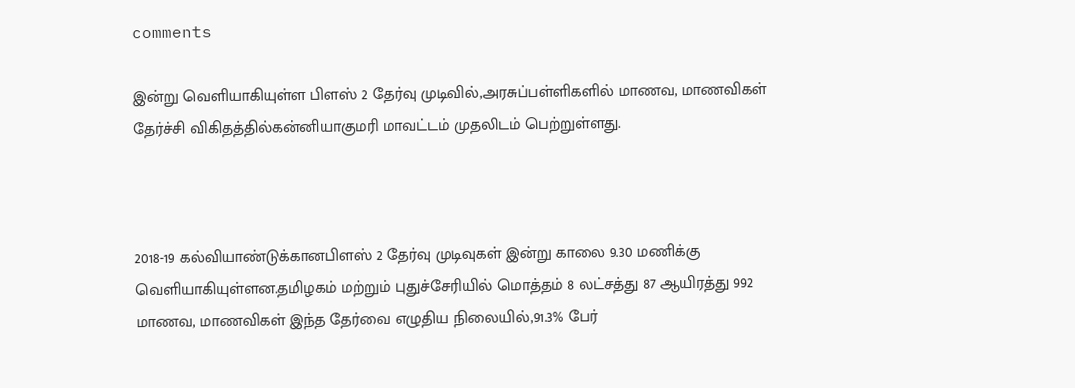comments

இன்று வெளியாகியுள்ள பிளஸ் 2 தேர்வு முடிவில்,அரசுப்பள்ளிகளில் மாணவ, மாணவிகள் தேர்ச்சி விகிதத்தில்கன்னியாகுமரி மாவட்டம் முதலிடம் பெற்றுள்ளது.



2018-19 கல்வியாண்டுக்கானபிளஸ் 2 தேர்வு முடிவுகள் இன்று காலை 9.30 மணிக்கு வெளியாகியுள்ளன.தமிழகம் மற்றும் புதுச்சேரியில் மொத்தம் 8 லட்சத்து 87 ஆயிரத்து 992 மாணவ, மாணவிகள் இந்த தேர்வை எழுதிய நிலையில்,91.3% பேர்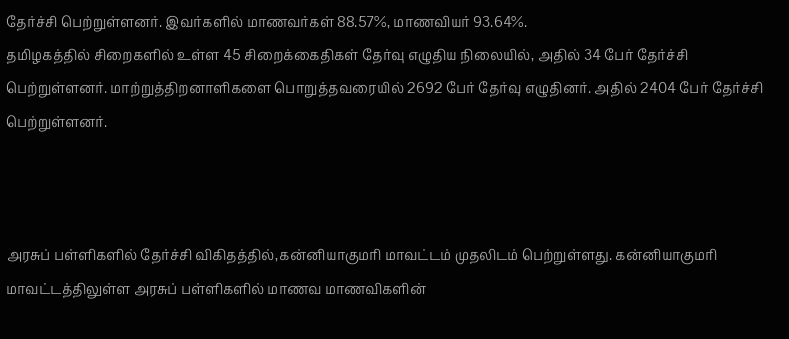தேர்ச்சி பெற்றுள்ளனர். இவர்களில் மாணவர்கள் 88.57%, மாணவியர் 93.64%.
தமிழகத்தில் சிறைகளில் உள்ள 45 சிறைக்கைதிகள் தேர்வு எழுதிய நிலையில், அதில் 34 பேர் தேர்ச்சி பெற்றுள்ளனர். மாற்றுத்திறனாளிகளை பொறுத்தவரையில் 2692 பேர் தேர்வு எழுதினர். அதில் 2404 பேர் தேர்ச்சி பெற்றுள்ளனர்.



அரசுப் பள்ளிகளில் தேர்ச்சி விகிதத்தில்,கன்னியாகுமரி மாவட்டம் முதலிடம் பெற்றுள்ளது. கன்னியாகுமரி மாவட்டத்திலுள்ள அரசுப் பள்ளிகளில் மாணவ மாணவிகளின்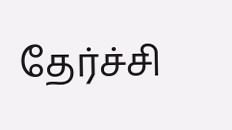தேர்ச்சி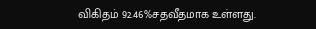விகிதம் 92.46%சதவீதமாக உள்ளது.